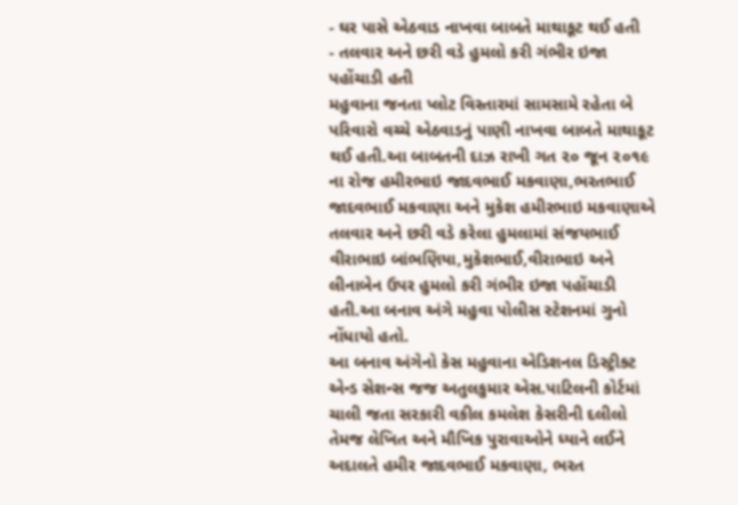- ઘર પાસે એઠવાડ નાખવા બાબતે માથાકૂટ થઈ હતી
- તલવાર અને છરી વડે હુમલો કરી ગંભીર ઇજા પહોંચાડી હતી
મહુવાના જનતા પ્લોટ વિસ્તારમાં સામસામે રહેતા બે પરિવારો વચ્ચે એઠવાડનું પાણી નાખવા બાબતે માથાકૂટ થઈ હતી.આ બાબતની દાઝ રાખી ગત ૨૦ જૂન ૨૦૧૯ ના રોજ હમીરભાઇ જાદવભાઈ મકવાણા,ભરતભાઈ જાદવભાઈ મકવાણા અને મુકેશ હમીરભાઇ મકવાણાએ તલવાર અને છરી વડે કરેલા હુમલામાં સંજયભાઈ વીરાભાઇ બાંભણિયા,મુકેશભાઈ,વીરાભાઇ અને લીનાબેન ઉપર હુમલો કરી ગંભીર ઇજા પહોંચાડી હતી.આ બનાવ અંગે મહુવા પોલીસ સ્ટેશનમાં ગુનો નોંધાયો હતો.
આ બનાવ અંગેનો કેસ મહુવાના એડિશનલ ડિસ્ટ્રીક્ટ એન્ડ સેશન્સ જજ અતુલકુમાર એસ.પાટિલની કોર્ટમાં ચાલી જતા સરકારી વકીલ કમલેશ કેસરીની દલીલો તેમજ લેખિત અને મૌખિક પુરાવાઓને ધ્યાને લઈને અદાલતે હમીર જાદવભાઈ મકવાણા, ભરત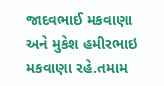જાદવભાઈ મકવાણા અને મુકેશ હમીરભાઇ મકવાણા રહે.તમામ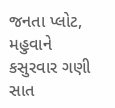જનતા પ્લોટ, મહુવાને કસુરવાર ગણી સાત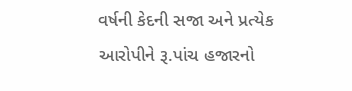વર્ષની કેદની સજા અને પ્રત્યેક આરોપીને રૂ.પાંચ હજારનો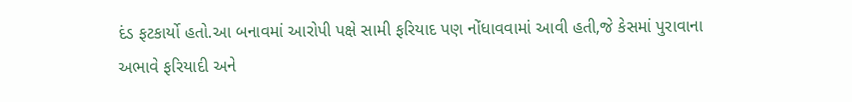દંડ ફટકાર્યો હતો.આ બનાવમાં આરોપી પક્ષે સામી ફરિયાદ પણ નોંધાવવામાં આવી હતી,જે કેસમાં પુરાવાના અભાવે ફરિયાદી અને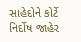સાહેદોને કોર્ટે નિર્દોષ જાહેર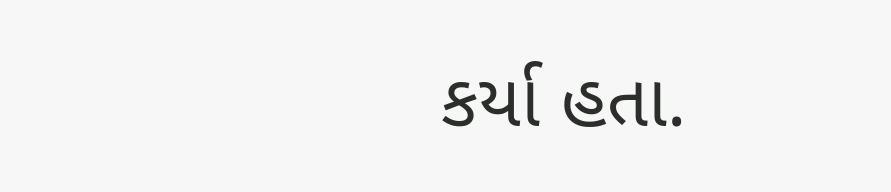કર્યા હતા.